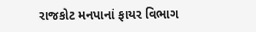રાજકોટ મનપાનાં ફાયર વિભાગ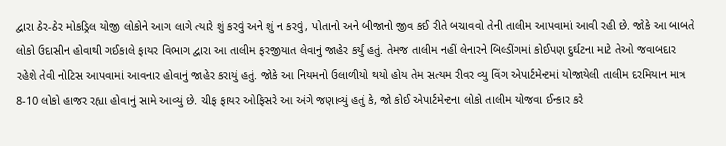દ્વારા ઠેર-ઠેર મોકડ્રિલ યોજી લોકોને આગ લાગે ત્યારે શું કરવું અને શું ન કરવું, પોતાનો અને બીજાનો જીવ કઈ રીતે બચાવવો તેની તાલીમ આપવામાં આવી રહી છે. જોકે આ બાબતે લોકો ઉદાસીન હોવાથી ગઈકાલે ફાયર વિભાગ દ્વારા આ તાલીમ ફરજીયાત લેવાનું જાહેર કર્યું હતું. તેમજ તાલીમ નહીં લેનારને બિલ્ડીંગમાં કોઈપણ દુર્ઘટના માટે તેઓ જવાબદાર રહેશે તેવી નોટિસ આપવામાં આવનાર હોવાનું જાહેર કરાયું હતું. જોકે આ નિયમનો ઉલાળીયો થયો હોય તેમ સત્યમ રીવર વ્યુ વિંગ એપાર્ટમેન્ટમાં યોજાયેલી તાલીમ દરમિયાન માત્ર 8-10 લોકો હાજર રહ્યા હોવાનું સામે આવ્યું છે. ચીફ ફાયર ઓફિસરે આ અંગે જણાવ્યું હતું કે, જો કોઈ એપાર્ટમેન્ટના લોકો તાલીમ યોજવા ઈન્કાર કરે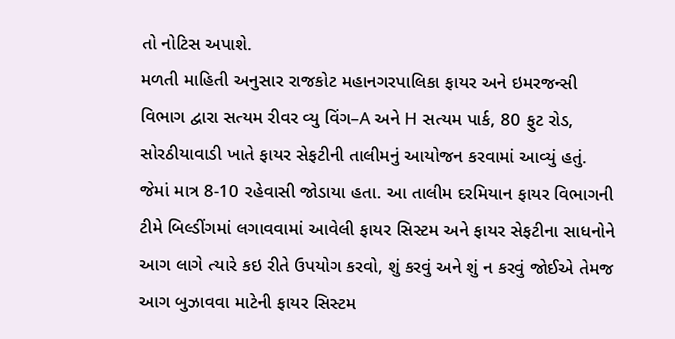તો નોટિસ અપાશે.
મળતી માહિતી અનુસાર રાજકોટ મહાનગરપાલિકા ફાયર અને ઇમરજન્સી વિભાગ દ્વારા સત્યમ રીવર વ્યુ વિંગ–A અને H સત્યમ પાર્ક, 80 ફુટ રોડ, સોરઠીયાવાડી ખાતે ફાયર સેફટીની તાલીમનું આયોજન કરવામાં આવ્યું હતું. જેમાં માત્ર 8-10 રહેવાસી જોડાયા હતા. આ તાલીમ દરમિયાન ફાયર વિભાગની ટીમે બિલ્ડીંગમાં લગાવવામાં આવેલી ફાયર સિસ્ટમ અને ફાયર સેફટીના સાધનોને આગ લાગે ત્યારે કઇ રીતે ઉપયોગ કરવો, શું કરવું અને શું ન કરવું જોઈએ તેમજ આગ બુઝાવવા માટેની ફાયર સિસ્ટમ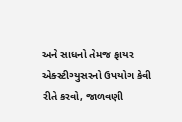અને સાધનો તેમજ ફાયર એક્સ્ટીગ્યુસરનો ઉપયોગ કેવી રીતે કરવો, જાળવણી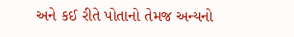અને કઈ રીતે પોતાનો તેમજ અન્યનો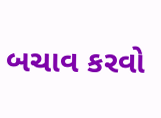બચાવ કરવો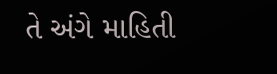તે અંગે માહિતી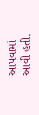આપવામાં આવી હતી.